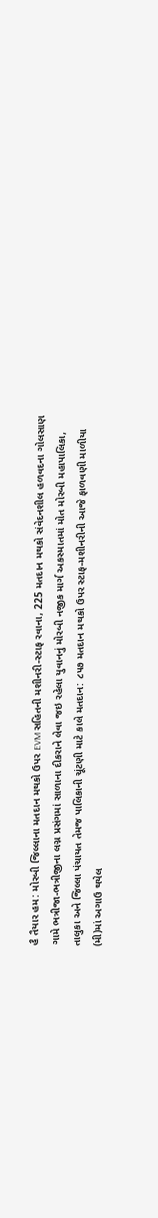હૈ તૈયાર હમ: મોરબી જિલ્લાના મતદાન મથકો ઉપર EVM સહિતની મશીનરી-સ્ટાફ રવાના, 225 મતદાન મથકો સંવેદનશીલ હળવદના ગોલસાણ ગામે ભત્રીજા-ભત્રીજીના લગ્ન પ્રસંગમાં સાળાના દીકરાને લેવા જઇ રહેલા યુવાનનું મોરબી નજીક માર્ગ અકસ્માતમાં મોત મોરબી મહાપાલિકા, તાલુકા અને જિલ્લા પંચાયત તેમજ પાલિકાની ચૂંટણી માટે કાલે મતદાન: ૮૫૭ મતદાન મથકો ઉપર સ્ટાફ-મશીનરીની આજે ફાળવણી માળીયા (મી)માં અગાઉ થયેલ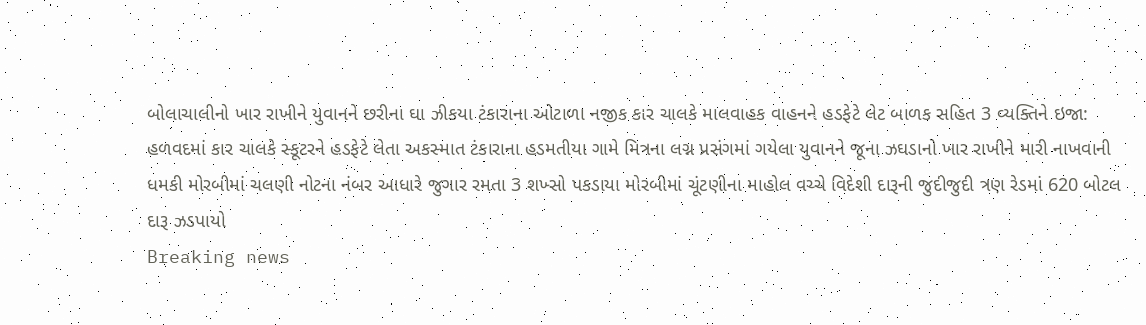બોલાચાલીનો ખાર રાખીને યુવાનને છરીના ઘા ઝીકયા ટંકારાના ઓટાળા નજીક કાર ચાલકે માલવાહક વાહનને હડફેટે લેટ બાળક સહિત 3 વ્યક્તિને ઇજા: હળવદમાં કાર ચાલકે સ્કૂટરને હડફેટે લેતા અકસ્માત ટંકારાના હડમતીયા ગામે મિત્રના લગ્ન પ્રસંગમાં ગયેલા યુવાનને જૂના ઝઘડાનો ખાર રાખીને મારી નાખવાની ધમકી મોરબીમાં ચલણી નોટના નંબર આધારે જુગાર રમતા 3 શખ્સો પકડાયા મોરબીમાં ચૂંટણીના માહોલ વચ્ચે વિદેશી દારૂની જુદીજુદી ત્રણ રેડમાં 620 બોટલ દારૂ ઝડપાયો
Breaking news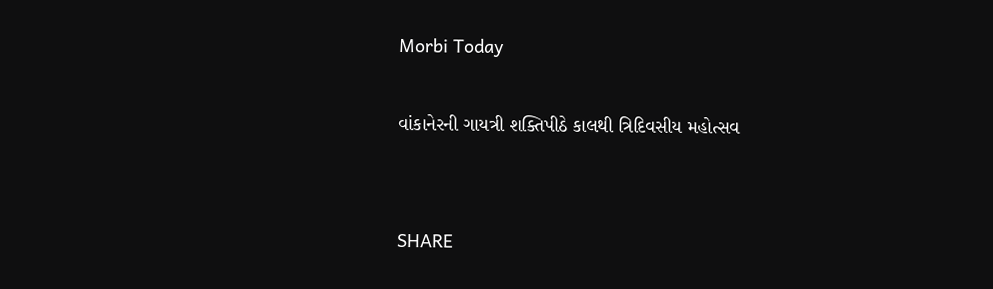Morbi Today

વાંકાનેરની ગાયત્રી શક્તિપીઠે કાલથી ત્રિદિવસીય મહોત્સવ


SHARE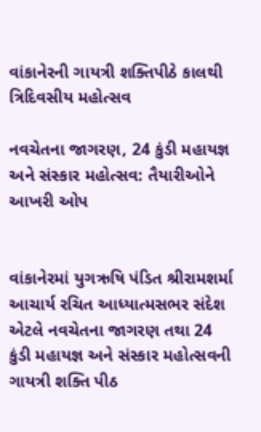વાંકાનેરની ગાયત્રી શક્તિપીઠે કાલથી ત્રિદિવસીય મહોત્સવ

નવચેતના જાગરણ, 24 કુંડી મહાયજ્ઞ અને સંસ્કાર મહોત્સવ: તૈયારીઓને આખરી ઓપ


વાંકાનેરમાં યુગઋષિ પંડિત શ્રીરામશર્મા આચાર્ય રચિત આધ્યાત્મસભર સંદેશ એટલે નવચેતના જાગરણ તથા 24 કુંડી મહાયજ્ઞ અને સંસ્કાર મહોત્સવની ગાયત્રી શક્તિ પીઠ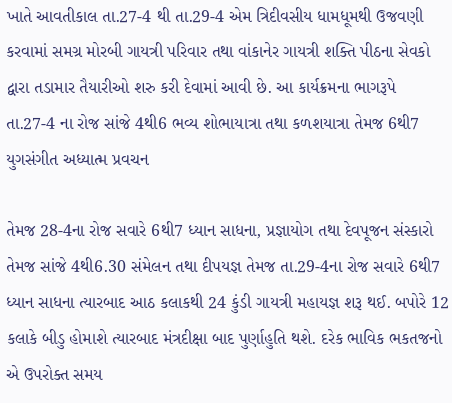ખાતે આવતીકાલ તા.27-4 થી તા.29-4 એમ ત્રિદીવસીય ધામધૂમથી ઉજવણી કરવામાં સમગ્ર મોરબી ગાયત્રી પરિવાર તથા વાંકાનેર ગાયત્રી શક્તિ પીઠના સેવકો દ્વારા તડામાર તૈયારીઓ શરુ કરી દેવામાં આવી છે. આ કાર્યક્રમના ભાગરૂપે તા.27-4 ના રોજ સાંજે 4થી6 ભવ્ય શોભાયાત્રા તથા કળશયાત્રા તેમજ 6થી7 યુગસંગીત અધ્યાત્મ પ્રવચન

તેમજ 28-4ના રોજ સવારે 6થી7 ધ્યાન સાધના, પ્રજ્ઞાયોગ તથા દેવપૂજન સંસ્કારો તેમજ સાંજે 4થી6.30 સંમેલન તથા દીપયજ્ઞ તેમજ તા.29-4ના રોજ સવારે 6થી7 ધ્યાન સાધના ત્યારબાદ આઠ કલાકથી 24 કુંડી ગાયત્રી મહાયજ્ઞ શરૂ થઈ. બપોરે 12 કલાકે બીડુ હોમાશે ત્યારબાદ મંત્રદીક્ષા બાદ પુર્ણાહુતિ થશે. દરેક ભાવિક ભકતજનો એ ઉપરોક્ત સમય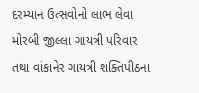દરમ્યાન ઉત્સવોનો લાભ લેવા મોરબી જીલ્લા ગાયત્રી પરિવાર તથા વાંકાનેર ગાયત્રી શક્તિપીઠના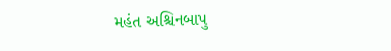મહંત અશ્ચિનબાપુ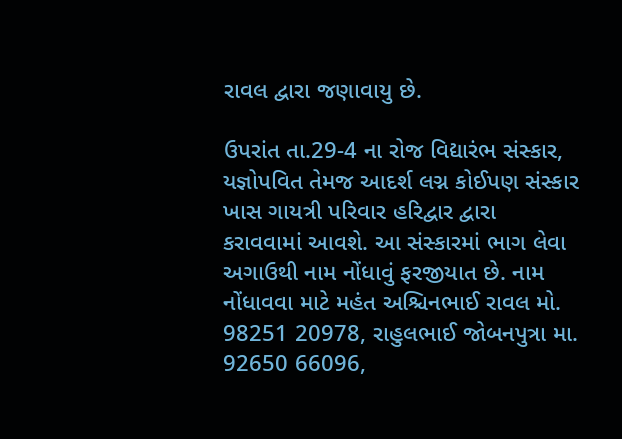રાવલ દ્વારા જણાવાયુ છે.

ઉપરાંત તા.29-4 ના રોજ વિદ્યારંભ સંસ્કાર, યજ્ઞોપવિત તેમજ આદર્શ લગ્ન કોઈપણ સંસ્કાર ખાસ ગાયત્રી પરિવાર હરિદ્વાર દ્વારા કરાવવામાં આવશે. આ સંસ્કારમાં ભાગ લેવા અગાઉથી નામ નોંધાવું ફરજીયાત છે. નામ નોંધાવવા માટે મહંત અશ્ચિનભાઈ રાવલ મો. 98251 20978, રાહુલભાઈ જોબનપુત્રા મા. 92650 66096,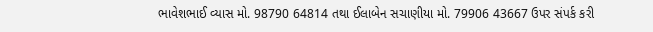ભાવેશભાઈ વ્યાસ મો. 98790 64814 તથા ઈલાબેન સચાણીયા મો. 79906 43667 ઉપર સંપર્ક કરી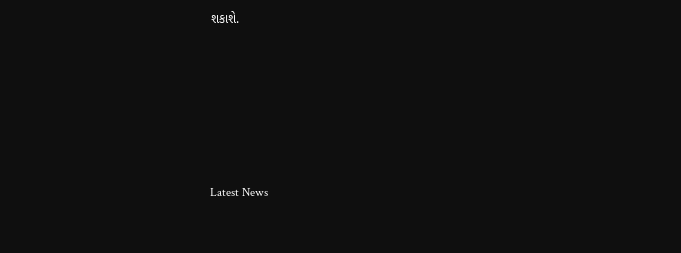શકાશે.






Latest News